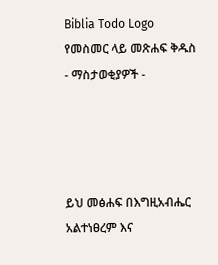Biblia Todo Logo
የመስመር ላይ መጽሐፍ ቅዱስ
- ማስታወቂያዎች -




ይህ መፅሐፍ በእግዚአብሔር አልተነፀረም እና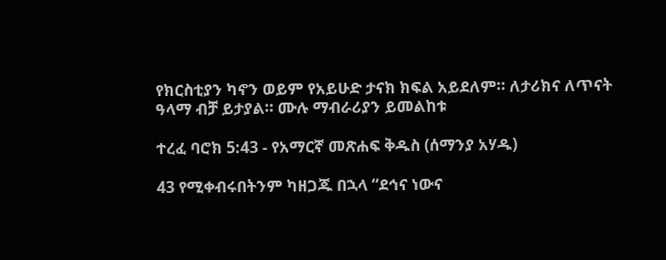የክርስቲያን ካኖን ወይም የአይሁድ ታናክ ክፍል አይደለም። ለታሪክና ለጥናት ዓላማ ብቻ ይታያል። ሙሉ ማብራሪያን ይመልከቱ

ተረፈ ባሮክ 5:43 - የአማርኛ መጽሐፍ ቅዱስ (ሰማንያ አሃዱ)

43 የሚቀብሩበትንም ካዘጋጁ በኋላ “ደኅና ነውና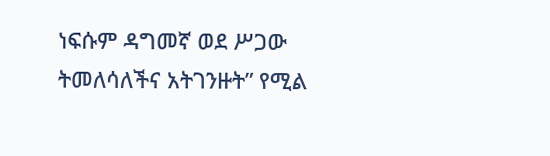ነፍሱም ዳግመኛ ወደ ሥጋው ትመለሳለችና አትገንዙት” የሚል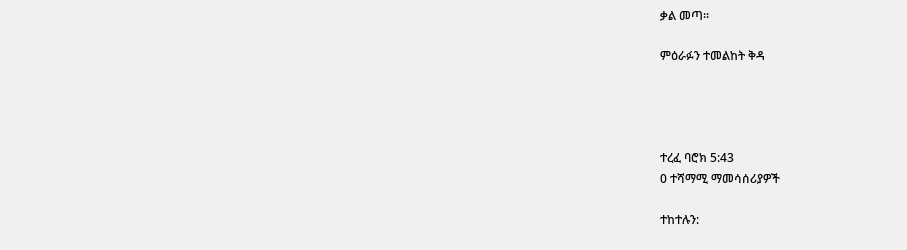ቃል መጣ።

ምዕራፉን ተመልከት ቅዳ




ተረፈ ባሮክ 5:43
0 ተሻማሚ ማመሳሰሪያዎች

ተከተሉን: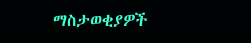ማስታወቂያዎች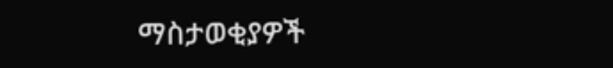ማስታወቂያዎች